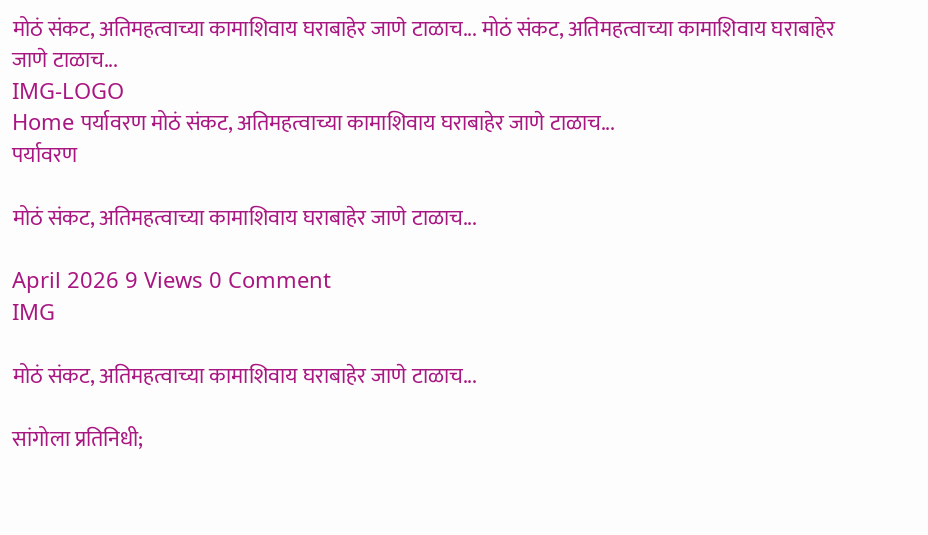मोठं संकट, अतिमहत्वाच्या कामाशिवाय घराबाहेर जाणे टाळाच... मोठं संकट, अतिमहत्वाच्या कामाशिवाय घराबाहेर जाणे टाळाच...
IMG-LOGO
Home पर्यावरण मोठं संकट, अतिमहत्वाच्या कामाशिवाय घराबाहेर जाणे टाळाच...
पर्यावरण

मोठं संकट, अतिमहत्वाच्या कामाशिवाय घराबाहेर जाणे टाळाच...

April 2026 9 Views 0 Comment
IMG

मोठं संकट, अतिमहत्वाच्या कामाशिवाय घराबाहेर जाणे टाळाच...

सांगोला प्रतिनिधी;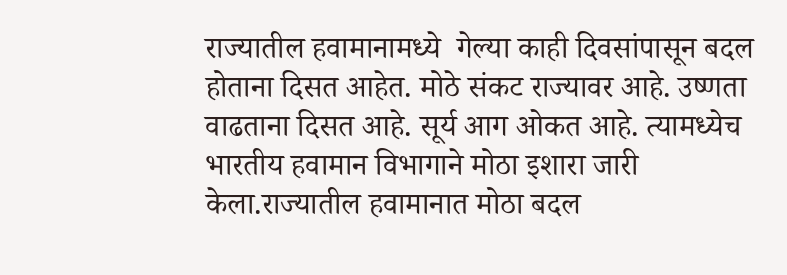राज्यातील हवामानामध्ये  गेल्या काही दिवसांपासून बदल होताना दिसत आहेत. मोठे संकट राज्यावर आहे. उष्णता वाढताना दिसत आहे. सूर्य आग ओकत आहे. त्यामध्येच भारतीय हवामान विभागाने मोठा इशारा जारी केला.राज्यातील हवामानात मोठा बदल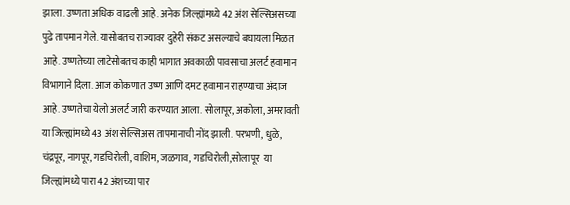झाला. उष्णता अधिक वाढली आहे. अनेक जिल्ह्यांमध्ये 42 अंश सेल्सिअसच्या पुढे तापमान गेले. यासोबतच राज्यावर दुहेरी संकट असल्याचे बघायला मिळत आहे. उष्णतेच्या लाटेसोबतच काही भागात अवकाळी पावसाचा अलर्ट हवामान विभागाने दिला. आज कोकणात उष्ण आणि दमट हवामान राहण्याचा अंदाज आहे. उष्णतेचा येलो अलर्ट जारी करण्यात आला. सोलापूर, अकोला, अमरावती या जिल्ह्यांमध्ये 43 अंश सेल्सिअस तापमानाची नोंद झाली. परभणी, धुळे, चंद्रपूर, नागपूर, गडचिरोली, वाशिम, जळगाव, गडचिरोली,सोलापूर  या जिल्ह्यांमध्ये पारा 42 अंशच्या पार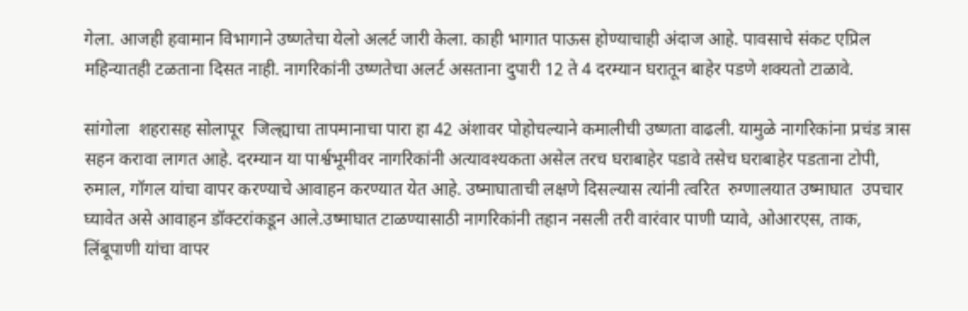गेला. आजही हवामान विभागाने उष्णतेचा येलो अलर्ट जारी केला. काही भागात पाऊस होण्याचाही अंदाज आहे. पावसाचे संकट एप्रिल महिन्यातही टळताना दिसत नाही. नागरिकांनी उष्णतेचा अलर्ट असताना दुपारी 12 ते 4 दरम्यान घरातून बाहेर पडणे शक्यतो टाळावे.

सांगोला  शहरासह सोलापूर  जिल्ह्याचा तापमानाचा पारा हा 42 अंशावर पोहोचल्याने कमालीची उष्णता वाढली. यामुळे नागरिकांना प्रचंड त्रास सहन करावा लागत आहे. दरम्यान या पार्श्वभूमीवर नागरिकांनी अत्यावश्यकता असेल तरच घराबाहेर पडावे तसेच घराबाहेर पडताना टोपी, रुमाल, गॉगल यांचा वापर करण्याचे आवाहन करण्यात येत आहे. उष्माघाताची लक्षणे दिसल्यास त्यांनी त्वरित  रुग्णालयात उष्माघात  उपचार घ्यावेत असे आवाहन डॉक्टरांकडून आले.उष्माघात टाळण्यासाठी नागरिकांनी तहान नसली तरी वारंवार पाणी प्यावे, ओआरएस, ताक, लिंबूपाणी यांचा वापर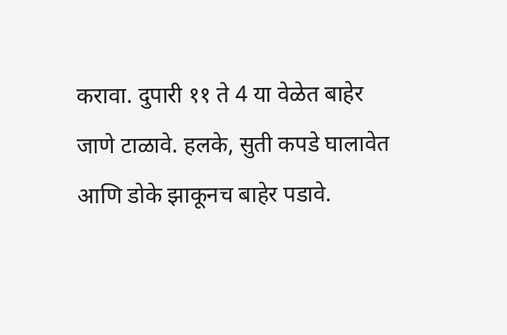करावा. दुपारी ११ ते 4 या वेळेत बाहेर जाणे टाळावे. हलके, सुती कपडे घालावेत आणि डोके झाकूनच बाहेर पडावे.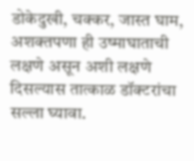डोकेदुखी, चक्कर, जास्त घाम, अशक्तपणा ही उष्माघाताची लक्षणे असून अशी लक्षणे दिसल्यास तात्काळ डॉक्टरांचा सल्ला घ्यावा.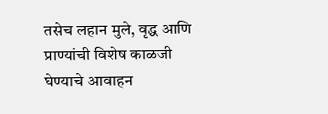तसेच लहान मुले, वृद्ध आणि प्राण्यांची विशेष काळजी घेण्याचे आवाहन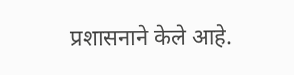प्रशासनाने केले आहे.